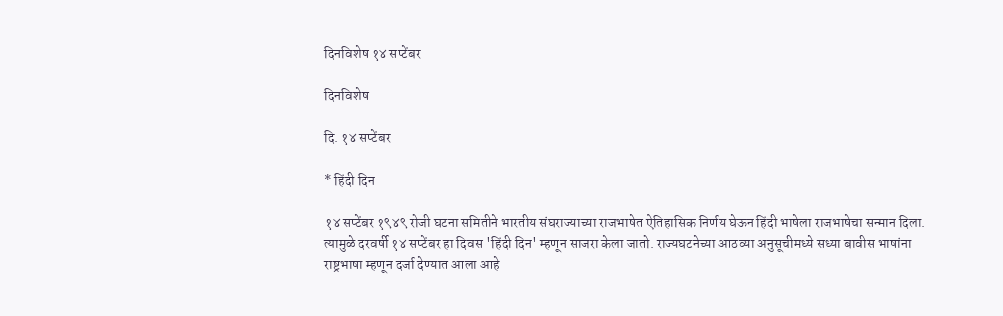दिनविशेष १४ सप्टेंबर

दिनविशेष

दि. १४ सप्टेंबर

* हिंदी दिन

१४ सप्टेंबर १९४९ रोजी घटना समितीने भारतीय संघराज्याच्या राजभाषेत ऐतिहासिक निर्णय घेऊन हिंदी भाषेला राजभाषेचा सन्मान दिला. त्यामुळे दरवर्षी १४ सप्टेंबर हा दिवस 'हिंदी दिन' म्हणून साजरा केला जातो. राज्यघटनेच्या आठव्या अनुसूचीमध्ये सध्या बावीस भाषांना राष्ट्रभाषा म्हणून दर्जा देण्यात आला आहे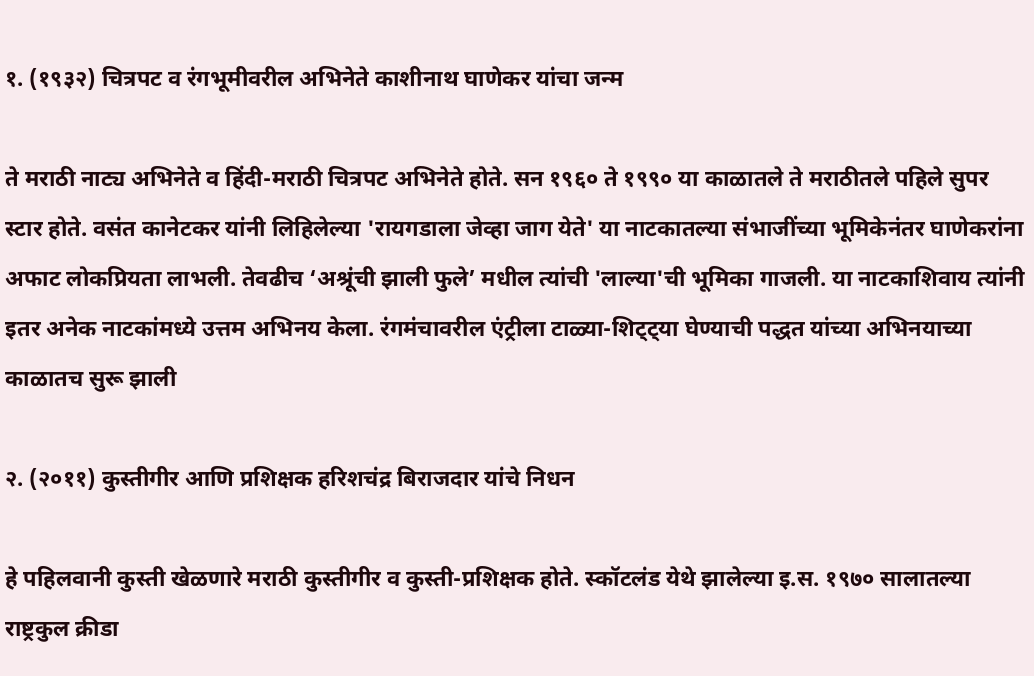१. (१९३२) चित्रपट व रंगभूमीवरील अभिनेते काशीनाथ घाणेकर यांचा जन्म

ते मराठी नाट्य अभिनेते व हिंदी-मराठी चित्रपट अभिनेते होते. सन १९६० ते १९९० या काळातले ते मराठीतले पहिले सुपर स्टार होते. वसंत कानेटकर यांनी लिहिलेल्या 'रायगडाला जेव्हा जाग येते' या नाटकातल्या संभाजींच्या भूमिकेनंतर घाणेकरांना अफाट लोकप्रियता लाभली. तेवढीच ‘अश्रूंची झाली फुले’ मधील त्यांची 'लाल्या'ची भूमिका गाजली. या नाटकाशिवाय त्यांनी इतर अनेक नाटकांमध्ये उत्तम अभिनय केला. रंगमंचावरील एंट्रीला टाळ्या-शिट्ट्या घेण्याची पद्धत यांच्या अभिनयाच्या काळातच सुरू झाली

२. (२०११) कुस्तीगीर आणि प्रशिक्षक हरिशचंद्र बिराजदार यांचे निधन

हे पहिलवानी कुस्ती खेळणारे मराठी कुस्तीगीर व कुस्ती-प्रशिक्षक होते. स्कॉटलंड येथे झालेल्या इ.स. १९७० सालातल्या राष्ट्रकुल क्रीडा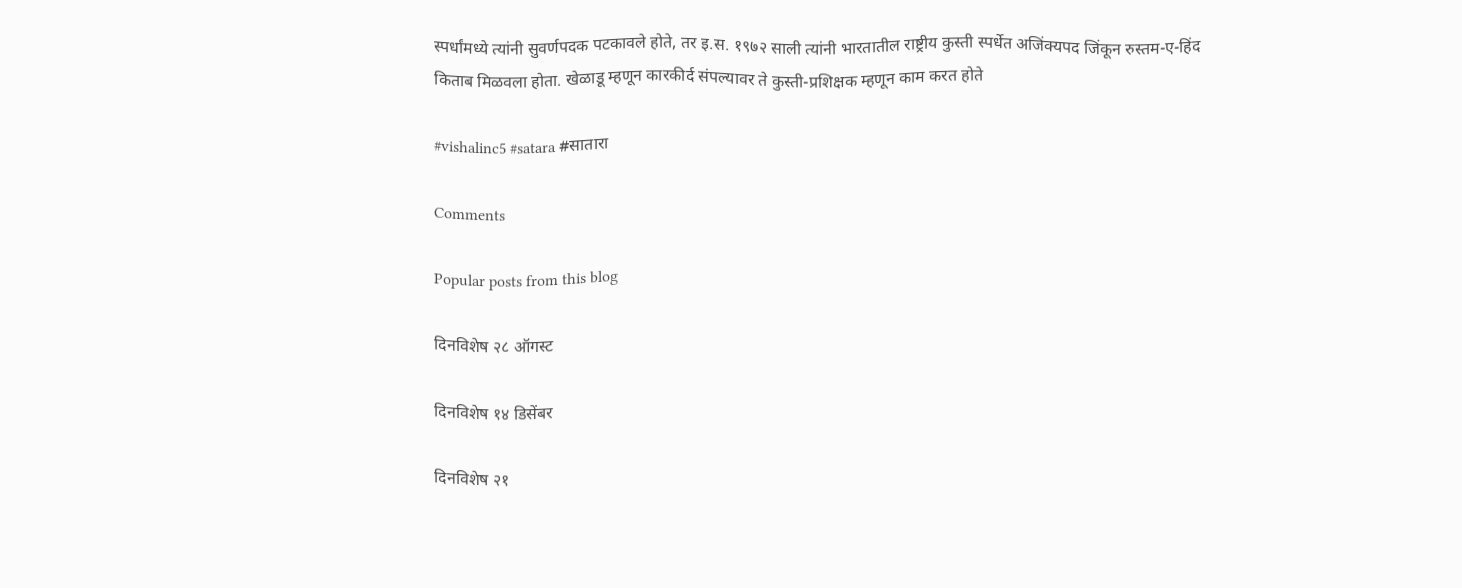स्पर्धांमध्ये त्यांनी सुवर्णपदक पटकावले होते, तर इ.स. १९७२ साली त्यांनी भारतातील राष्ट्रीय कुस्ती स्पर्धेत अजिंक्यपद जिंकून रुस्तम-ए-हिंद किताब मिळवला होता. खेळाडू म्हणून कारकीर्द संपल्यावर ते कुस्ती-प्रशिक्षक म्हणून काम करत होते

#vishalinc5 #satara #सातारा

Comments

Popular posts from this blog

दिनविशेष २८ ऑगस्ट

दिनविशेष १४ डिसेंबर

दिनविशेष २१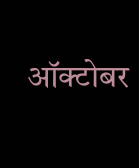ऑक्टोबर